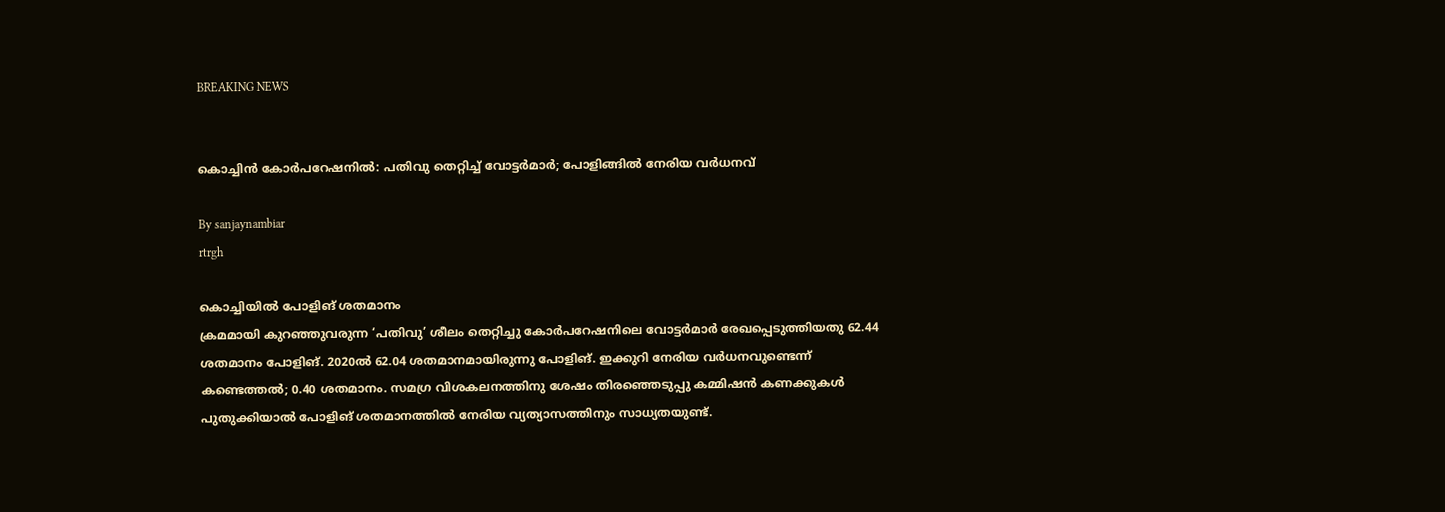BREAKING NEWS


കൊച്ചിൻ കോർപറേഷനിൽ: പതിവു തെറ്റിച്ച് വോട്ടർമാർ; പോളിങ്ങിൽ നേരിയ വർധനവ്

By sanjaynambiar
rtrgh

കൊച്ചിയിൽ പോളിങ് ശതമാനം
ക്രമമായി കുറഞ്ഞുവരുന്ന ‘പതിവു’ ശീലം തെറ്റിച്ചു കോർപറേഷനിലെ വോട്ടർമാർ രേഖപ്പെടുത്തിയതു 62.44 ശതമാനം പോളിങ്. 2020ൽ 62.04 ശതമാനമായിരുന്നു പോളിങ്. ഇക്കുറി നേരിയ വർധനവുണ്ടെന്ന് കണ്ടെത്തൽ; 0.40 ശതമാനം. സമഗ്ര വിശകലനത്തിനു ശേഷം തിരഞ്ഞെടുപ്പു കമ്മിഷൻ കണക്കുകൾ പുതുക്കിയാൽ പോളിങ് ശതമാനത്തിൽ നേരിയ വ്യത്യാസത്തിനും സാധ്യതയുണ്ട്.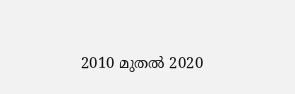2010 മുതൽ 2020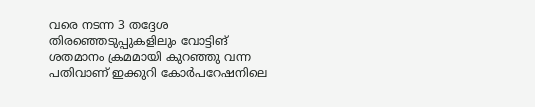വരെ നടന്ന 3 തദ്ദേശ തിരഞ്ഞെടുപ്പുകളിലും വോട്ടിങ് ശതമാനം ക്രമമായി കുറഞ്ഞു വന്ന പതിവാണ് ഇക്കുറി കോർപറേഷനിലെ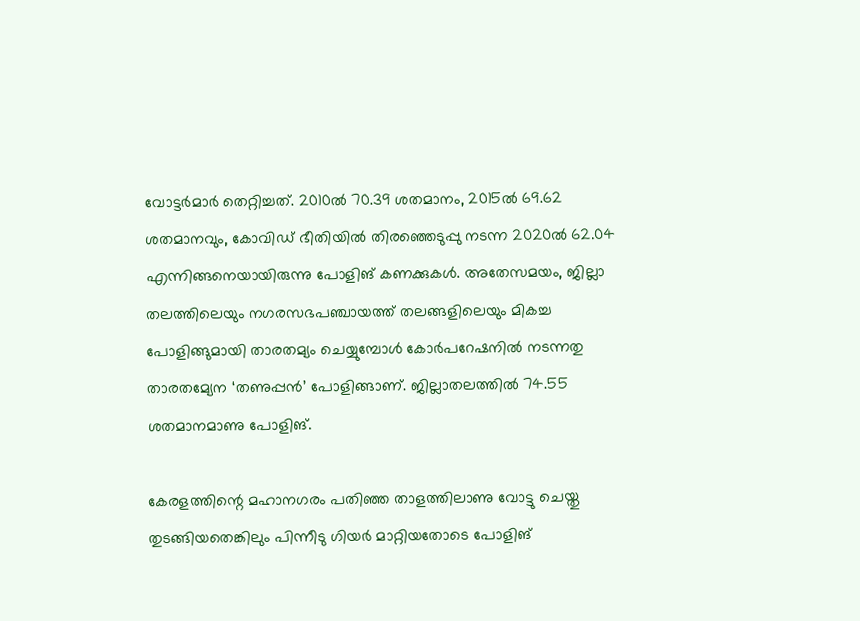വോട്ടർമാർ തെറ്റിച്ചത്. 2010ൽ 70.39 ശതമാനം, 2015ൽ 69.62 ശതമാനവും, കോവിഡ് ഭീതിയിൽ തിരഞ്ഞെടുപ്പു നടന്ന 2020ൽ 62.04 എന്നിങ്ങനെയായിരുന്നു പോളിങ് കണക്കുകൾ. അതേസമയം, ജില്ലാ തലത്തിലെയും നഗരസഭപഞ്ചായത്ത് തലങ്ങളിലെയും മികച്ച പോളിങ്ങുമായി താരതമ്യം ചെയ്യുമ്പോൾ കോർപറേഷനിൽ നടന്നതു താരതമ്യേന ‘തണുപ്പൻ’ പോളിങ്ങാണ്. ജില്ലാതലത്തിൽ 74.55 ശതമാനമാണു പോളിങ്.

കേരളത്തിന്റെ മഹാനഗരം പതിഞ്ഞ താളത്തിലാണു വോട്ടു ചെയ്തു‌ തുടങ്ങിയതെങ്കിലും പിന്നീടു ഗിയർ മാറ്റിയതോടെ പോളിങ്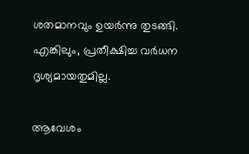ശതമാനവും ഉയർന്നു തുടങ്ങി. എങ്കിലും, പ്രതീക്ഷിച്ച വർധന ദൃശ്യമായതുമില്ല.

ആവേശം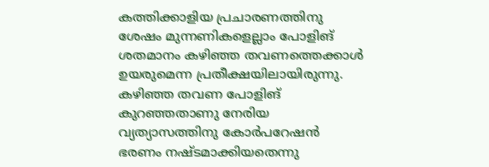കത്തിക്കാളിയ പ്രചാരണത്തിനു ശേഷം മുന്നണികളെല്ലാം പോളിങ് ശതമാനം കഴിഞ്ഞ തവണത്തെക്കാൾ ഉയരുമെന്ന പ്രതീക്ഷയിലായിരുന്നു.
കഴിഞ്ഞ തവണ പോളിങ് കുറഞ്ഞതാണു നേരിയ വ്യത്യാസത്തിനു കോർപറേഷൻ ഭരണം നഷ്ടമാക്കിയതെന്നു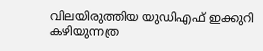വിലയിരുത്തിയ യുഡിഎഫ് ഇക്കുറി കഴിയുന്നത്ര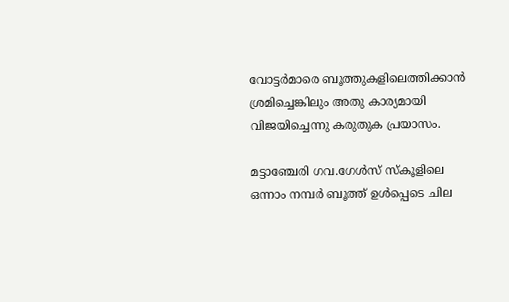വോട്ടർമാരെ ബൂത്തുകളിലെത്തിക്കാൻ ശ്രമിച്ചെങ്കിലും അതു കാര്യമായി വിജയിച്ചെന്നു കരുതുക പ്രയാസം.

മട്ടാഞ്ചേരി ഗവ.ഗേൾസ് സ്കൂ‌ളിലെ ഒന്നാം നമ്പർ ബൂത്ത് ഉൾപ്പെടെ ചില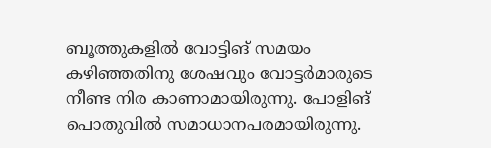ബൂത്തുകളിൽ വോട്ടിങ് സമയം കഴിഞ്ഞതിനു ശേഷവും വോട്ടർമാരുടെ നീണ്ട നിര കാണാമായിരുന്നു. പോളിങ് പൊതുവിൽ സമാധാനപരമായിരുന്നു.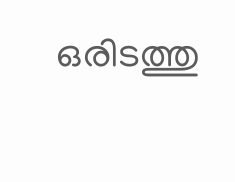ഒരിടത്തു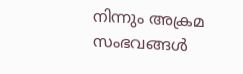നിന്നും അക്രമ സംഭവങ്ങൾ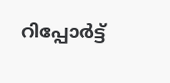റിപ്പോർട്ട്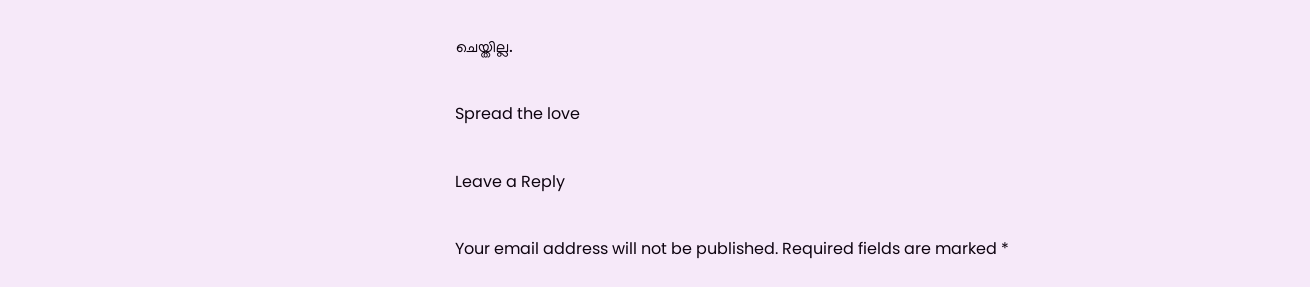ചെയ്ത‌ില്ല.

Spread the love

Leave a Reply

Your email address will not be published. Required fields are marked *